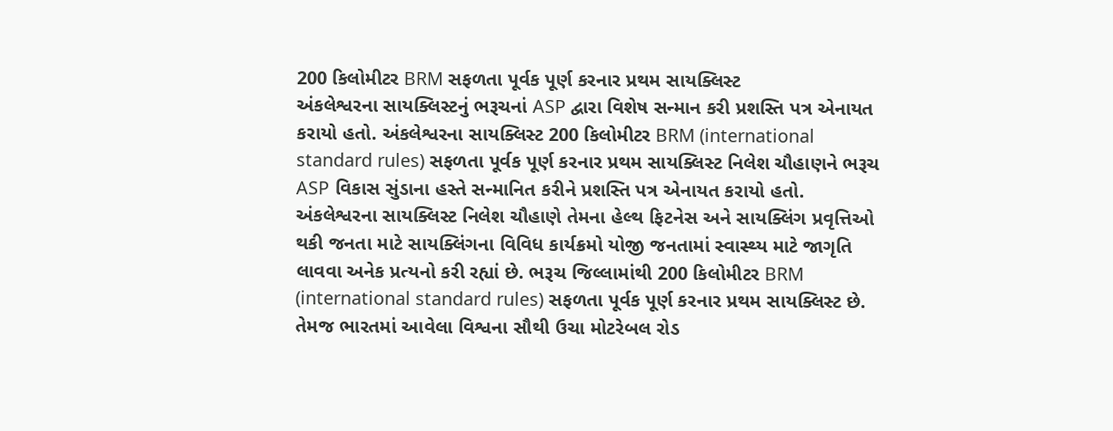200 કિલોમીટર BRM સફળતા પૂર્વક પૂર્ણ કરનાર પ્રથમ સાયક્લિસ્ટ
અંકલેશ્વરના સાયક્લિસ્ટનું ભરૂચનાં ASP દ્વારા વિશેષ સન્માન કરી પ્રશસ્તિ પત્ર એનાયત કરાયો હતો. અંકલેશ્વરના સાયક્લિસ્ટ 200 કિલોમીટર BRM (international standard rules) સફળતા પૂર્વક પૂર્ણ કરનાર પ્રથમ સાયક્લિસ્ટ નિલેશ ચૌહાણને ભરૂચ ASP વિકાસ સુંડાના હસ્તે સન્માનિત કરીને પ્રશસ્તિ પત્ર એનાયત કરાયો હતો.
અંકલેશ્વરના સાયક્લિસ્ટ નિલેશ ચૌહાણે તેમના હેલ્થ ફિટનેસ અને સાયક્લિંગ પ્રવૃત્તિઓ થકી જનતા માટે સાયક્લિંગના વિવિધ કાર્યક્રમો યોજી જનતામાં સ્વાસ્થ્ય માટે જાગૃતિ લાવવા અનેક પ્રત્યનો કરી રહ્યાં છે. ભરૂચ જિલ્લામાંથી 200 કિલોમીટર BRM (international standard rules) સફળતા પૂર્વક પૂર્ણ કરનાર પ્રથમ સાયક્લિસ્ટ છે. તેમજ ભારતમાં આવેલા વિશ્વના સૌથી ઉચા મોટરેબલ રોડ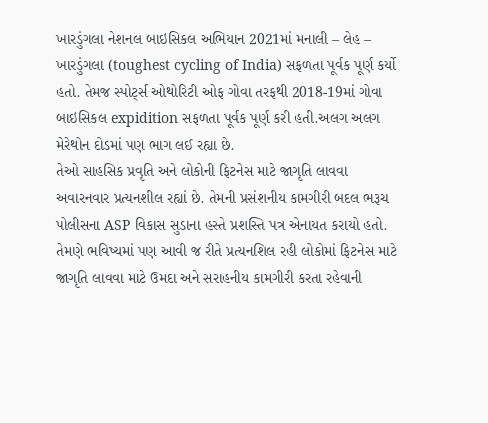ખારડુંગલા નેશનલ બાઇસિકલ અભિયાન 2021માં મનાલી – લેહ – ખારડુંગલા (toughest cycling of India) સફળતા પૂર્વક પૂર્ણ કર્યો હતો. તેમજ સ્પોર્ટ્સ ઓથોરિટી ઓફ ગોવા તરફથી 2018-19માં ગોવા બાઇસિકલ expidition સફળતા પૂર્વક પૂર્ણ કરી હતી.અલગ અલગ મેરેથોન દોડમાં પણ ભાગ લઈ રહ્યા છે.
તેઓ સાહસિક પ્રવૃતિ અને લોકોની ફિટનેસ માટે જાગૃતિ લાવવા અવારનવાર પ્રત્યનશીલ રહ્યાં છે. તેમની પ્રસંશનીય કામગીરી બદલ ભરૂચ પોલીસના ASP વિકાસ સુડાના હસ્તે પ્રશસ્તિ પત્ર એનાયત કરાયો હતો. તેમણે ભવિષ્યમાં પણ આવી જ રીતે પ્રત્યનશિલ રહી લોકોમાં ફિટનેસ માટે જાગૃતિ લાવવા માટે ઉમદા અને સરાહનીય કામગીરી કરતા રહેવાની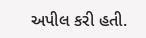અપીલ કરી હતી.